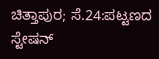ಚಿತ್ತಾಪುರ; ಸೆ.24:ಪಟ್ಟಣದ ಸ್ಟೇಷನ್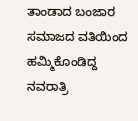ತಾಂಡಾದ ಬಂಜಾರ ಸಮಾಜದ ವತಿಯಿಂದ ಹಮ್ಮಿಕೊಂಡಿದ್ದ ನವರಾತ್ರಿ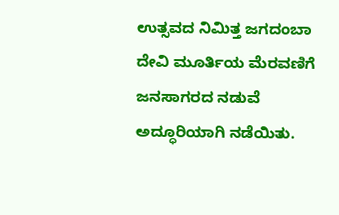ಉತ್ಸವದ ನಿಮಿತ್ತ ಜಗದಂಬಾ ದೇವಿ ಮೂರ್ತಿಯ ಮೆರವಣಿಗೆ ಜನಸಾಗರದ ನಡುವೆ ಅದ್ಧೂರಿಯಾಗಿ ನಡೆಯಿತು.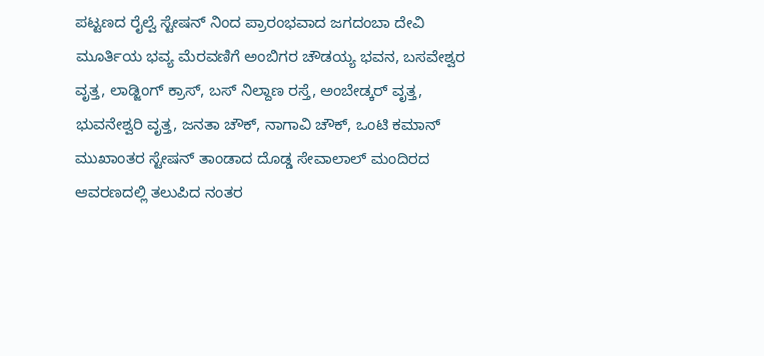ಪಟ್ಟಣದ ರೈಲ್ವೆ ಸ್ಟೇಷನ್ ನಿಂದ ಪ್ರಾರಂಭವಾದ ಜಗದಂಬಾ ದೇವಿ ಮೂರ್ತಿಯ ಭವ್ಯ ಮೆರವಣಿಗೆ ಅಂಬಿಗರ ಚೌಡಯ್ಯ ಭವನ, ಬಸವೇಶ್ವರ ವೃತ್ತ, ಲಾಡ್ಜಿಂಗ್ ಕ್ರಾಸ್, ಬಸ್ ನಿಲ್ದಾಣ ರಸ್ತೆ, ಅಂಬೇಡ್ಕರ್ ವೃತ್ತ, ಭುವನೇಶ್ವರಿ ವೃತ್ತ, ಜನತಾ ಚೌಕ್, ನಾಗಾವಿ ಚೌಕ್, ಒಂಟಿ ಕಮಾನ್ ಮುಖಾಂತರ ಸ್ಟೇಷನ್ ತಾಂಡಾದ ದೊಡ್ಡ ಸೇವಾಲಾಲ್ ಮಂದಿರದ ಆವರಣದಲ್ಲಿ ತಲುಪಿದ ನಂತರ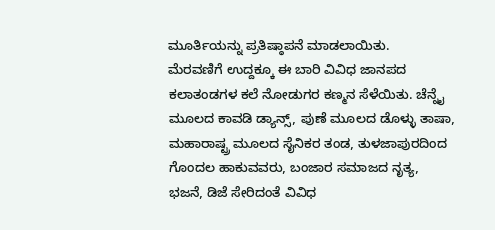ಮೂರ್ತಿಯನ್ನು ಪ್ರತಿಷ್ಠಾಪನೆ ಮಾಡಲಾಯಿತು.
ಮೆರವಣಿಗೆ ಉದ್ದಕ್ಕೂ ಈ ಬಾರಿ ವಿವಿಧ ಜಾನಪದ ಕಲಾತಂಡಗಳ ಕಲೆ ನೋಡುಗರ ಕಣ್ಮನ ಸೆಳೆಯಿತು. ಚೆನ್ನೈ ಮೂಲದ ಕಾವಡಿ ಡ್ಯಾನ್ಸ್, ಪುಣೆ ಮೂಲದ ಡೊಳ್ಳು ತಾಷಾ, ಮಹಾರಾಷ್ಟ್ರ ಮೂಲದ ಸೈನಿಕರ ತಂಡ, ತುಳಜಾಪುರದಿಂದ ಗೊಂದಲ ಹಾಕುವವರು, ಬಂಜಾರ ಸಮಾಜದ ನೃತ್ಯ, ಭಜನೆ, ಡಿಜೆ ಸೇರಿದಂತೆ ವಿವಿಧ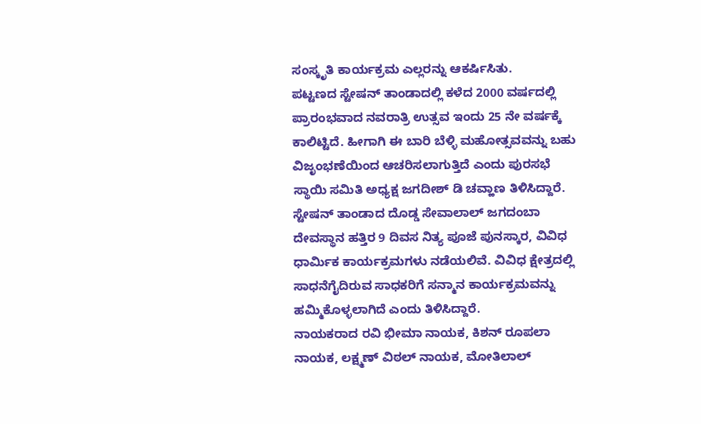ಸಂಸ್ಕೃತಿ ಕಾರ್ಯಕ್ರಮ ಎಲ್ಲರನ್ನು ಆಕರ್ಷಿಸಿತು.
ಪಟ್ಟಣದ ಸ್ಟೇಷನ್ ತಾಂಡಾದಲ್ಲಿ ಕಳೆದ 2000 ವರ್ಷದಲ್ಲಿ ಪ್ರಾರಂಭವಾದ ನವರಾತ್ರಿ ಉತ್ಸವ ಇಂದು 25 ನೇ ವರ್ಷಕ್ಕೆ ಕಾಲಿಟ್ಟಿದೆ. ಹೀಗಾಗಿ ಈ ಬಾರಿ ಬೆಳ್ಳಿ ಮಹೋತ್ಸವವನ್ನು ಬಹು ವಿಜೃಂಭಣೆಯಿಂದ ಆಚರಿಸಲಾಗುತ್ತಿದೆ ಎಂದು ಪುರಸಭೆ ಸ್ಥಾಯಿ ಸಮಿತಿ ಅಧ್ಯಕ್ಷ ಜಗದೀಶ್ ಡಿ ಚವ್ಹಾಣ ತಿಳಿಸಿದ್ದಾರೆ.
ಸ್ಟೇಷನ್ ತಾಂಡಾದ ದೊಡ್ಡ ಸೇವಾಲಾಲ್ ಜಗದಂಬಾ ದೇವಸ್ಥಾನ ಹತ್ತಿರ 9 ದಿವಸ ನಿತ್ಯ ಪೂಜೆ ಪುನಸ್ಕಾರ, ವಿವಿಧ ಧಾರ್ಮಿಕ ಕಾರ್ಯಕ್ರಮಗಳು ನಡೆಯಲಿವೆ. ವಿವಿಧ ಕ್ಷೇತ್ರದಲ್ಲಿ ಸಾಧನೆಗೈದಿರುವ ಸಾಧಕರಿಗೆ ಸನ್ಮಾನ ಕಾರ್ಯಕ್ರಮವನ್ನು ಹಮ್ಮಿಕೊಳ್ಳಲಾಗಿದೆ ಎಂದು ತಿಳಿಸಿದ್ದಾರೆ.
ನಾಯಕರಾದ ರವಿ ಭೀಮಾ ನಾಯಕ, ಕಿಶನ್ ರೂಪಲಾ ನಾಯಕ, ಲಕ್ಷ್ಮಣ್ ವಿಠಲ್ ನಾಯಕ, ಮೋತಿಲಾಲ್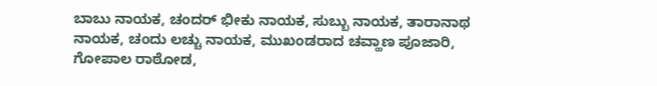ಬಾಬು ನಾಯಕ, ಚಂದರ್ ಭೀಕು ನಾಯಕ, ಸುಬ್ಬು ನಾಯಕ, ತಾರಾನಾಥ ನಾಯಕ, ಚಂದು ಲಚ್ಚು ನಾಯಕ, ಮುಖಂಡರಾದ ಚವ್ಹಾಣ ಪೂಜಾರಿ, ಗೋಪಾಲ ರಾಠೋಡ,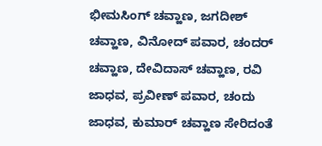ಭೀಮಸಿಂಗ್ ಚವ್ಹಾಣ, ಜಗದೀಶ್ ಚವ್ಹಾಣ, ವಿನೋದ್ ಪವಾರ, ಚಂದರ್ ಚವ್ಹಾಣ, ದೇವಿದಾಸ್ ಚವ್ಹಾಣ, ರವಿ ಜಾಧವ, ಪ್ರವೀಣ್ ಪವಾರ, ಚಂದು ಜಾಧವ, ಕುಮಾರ್ ಚವ್ಹಾಣ ಸೇರಿದಂತೆ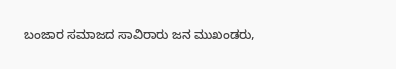ಬಂಜಾರ ಸಮಾಜದ ಸಾವಿರಾರು ಜನ ಮುಖಂಡರು,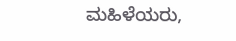ಮಹಿಳೆಯರು,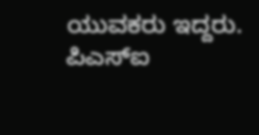ಯುವಕರು ಇದ್ದರು.
ಪಿಎಸ್ಐ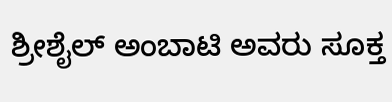ಶ್ರೀಶೈಲ್ ಅಂಬಾಟಿ ಅವರು ಸೂಕ್ತ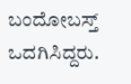ಬಂದೋಬಸ್ತ್ ಒದಗಿಸಿದ್ದರು.